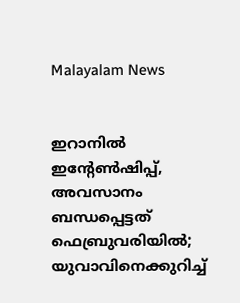Malayalam News


ഇറാനിൽ ഇന്റേൺഷിപ്പ്, അവസാനം ബന്ധപ്പെട്ടത് ഫെബ്രുവരിയിൽ; യുവാവിനെക്കുറിച്ച്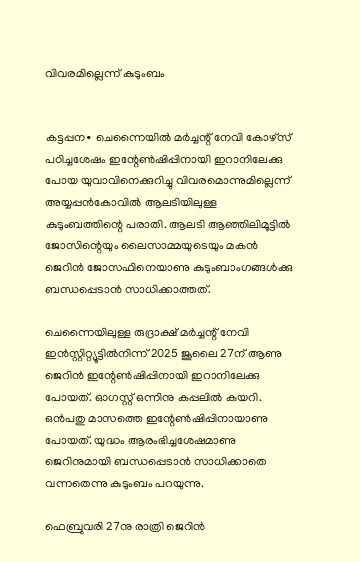വിവരമില്ലെന്ന് കുടുംബം


കട്ടപ്പന∙ ചെന്നൈയിൽ മർച്ചന്റ് നേവി കോഴ്സ് പഠിച്ചശേഷം ഇന്റേൺഷിപ്പിനായി ഇറാനിലേക്കു പോയ യുവാവിനെക്കുറിച്ചു വിവരമൊന്നുമില്ലെന്ന് അയ്യപ്പൻകോവിൽ ആലടിയിലുള്ള കുടുംബത്തിന്റെ പരാതി. ആലടി ആഞ്ഞിലിമൂട്ടിൽ ജോസിന്റെയും ലൈസാമ്മയുടെയും മകൻ ജെറിൻ ജോസഫിനെയാണു കുടുംബാംഗങ്ങൾക്കു ബന്ധപ്പെടാൻ സാധിക്കാത്തത്.

ചെന്നൈയിലുള്ള രുദ്രാക്ഷ് മർച്ചന്റ് നേവി ഇൻസ്റ്റിറ്റ്യൂട്ടിൽനിന്ന് 2025 ജൂലൈ 27ന് ആണു ജെറിൻ ഇന്റേൺഷിപ്പിനായി ഇറാനിലേക്കു പോയത്. ഓഗസ്റ്റ് ഒന്നിനു കപ്പലിൽ കയറി. ഒൻപതു മാസത്തെ ഇന്റേൺഷിപ്പിനായാണു പോയത്. യുദ്ധം ആരംഭിച്ചശേഷമാണു ജെറിനുമായി ബന്ധപ്പെടാൻ സാധിക്കാതെ വന്നതെന്നു കുടുംബം പറയുന്നു.

ഫെബ്രുവരി 27നു രാത്രി ജെറിൻ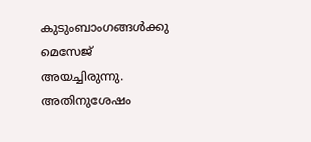കുടുംബാംഗങ്ങൾക്കു മെസേജ് അയച്ചിരുന്നു. അതിനുശേഷം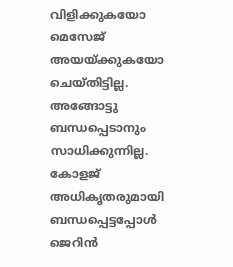വിളിക്കുകയോ മെസേജ് അയയ്ക്കുകയോ ചെയ്തിട്ടില്ല. അങ്ങോ‌ട്ടു ബന്ധപ്പെടാനും സാധിക്കുന്നില്ല. കോളജ് അധികൃതരുമായി ബന്ധപ്പെട്ടപ്പോൾ ജെറിൻ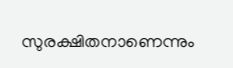സുരക്ഷിതനാണെന്നും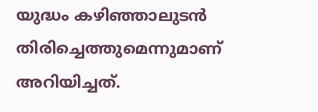യുദ്ധം കഴിഞ്ഞാലുടൻ തിരിച്ചെത്തുമെന്നുമാണ് അറിയിച്ചത്.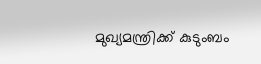മുഖ്യമന്ത്രിക്ക് കുടുംബം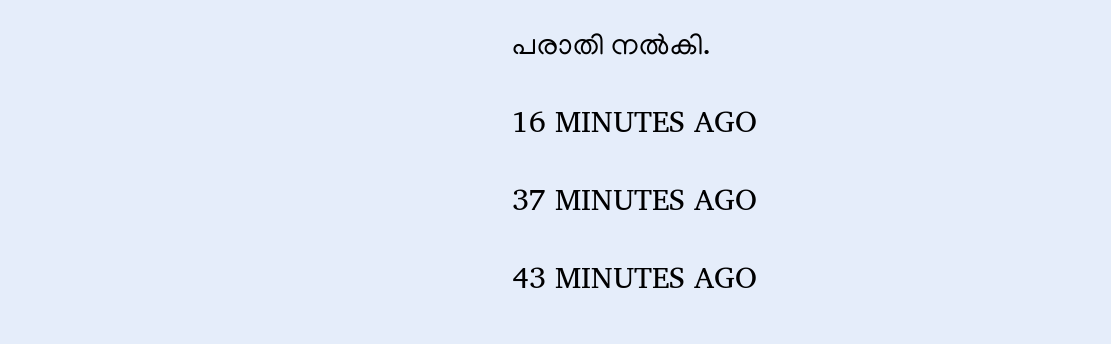പരാതി നൽകി.

16 MINUTES AGO

37 MINUTES AGO

43 MINUTES AGO